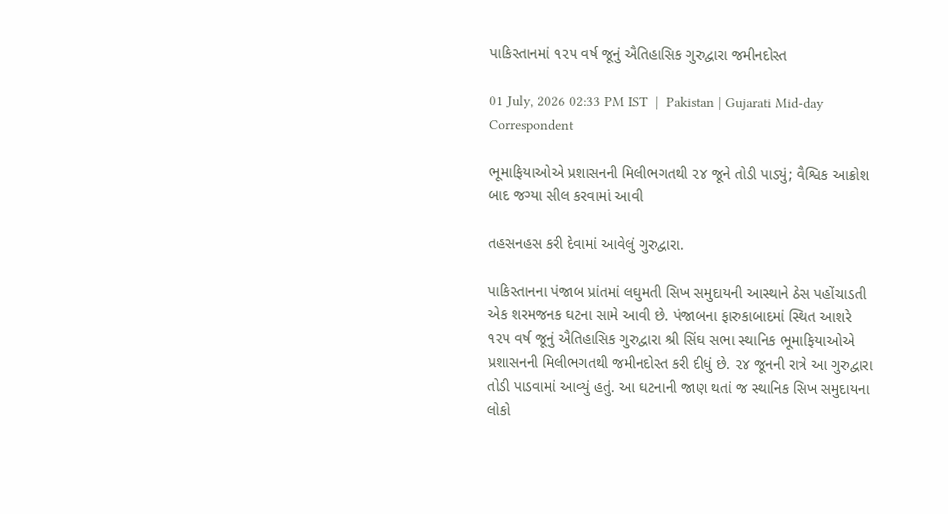પાકિસ્તાનમાં ૧૨૫ વર્ષ જૂનું ઐતિહાસિક ગુરુદ્વારા જમીનદોસ્ત

01 July, 2026 02:33 PM IST  |  Pakistan | Gujarati Mid-day Correspondent

ભૂમાફિયાઓએ પ્રશાસનની મિલીભગતથી ૨૪ જૂને તોડી પાડ્યું; વૈશ્વિક આક્રોશ બાદ જગ્યા સીલ કરવામાં આવી

તહસનહસ કરી દેવામાં આવેલું ગુરુદ્વારા.

પાકિસ્તાનના પંજાબ પ્રાંતમાં લઘુમતી સિખ સમુદાયની આસ્થાને ઠેસ પહોંચાડતી એક શરમજનક ઘટના સામે આવી છે. પંજાબના ફારુકાબાદમાં સ્થિત આશરે ૧૨૫ વર્ષ જૂનું ઐતિહાસિક ગુરુદ્વારા શ્રી સિંઘ સભા સ્થાનિક ભૂમાફિયાઓએ પ્રશાસનની મિલીભગતથી જમીનદોસ્ત કરી દીધું છે. ૨૪ જૂનની રાત્રે આ ગુરુદ્વારા તોડી પાડવામાં આવ્યું હતું. આ ઘટનાની જાણ થતાં જ સ્થાનિક સિખ સમુદાયના લોકો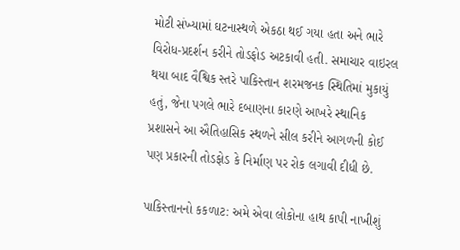મોટી સંખ્યામાં ઘટનાસ્થળે એકઠા થઈ ગયા હતા અને ભારે વિરોધ-પ્રદર્શન કરીને તોડફોડ અટકાવી હતી. સમાચાર વાઇરલ થયા બાદ વૈશ્વિક સ્તરે પાકિસ્તાન શરમજનક સ્થિતિમાં મુકાયું હતું, જેના પગલે ભારે દબાણના કારણે આખરે સ્થાનિક પ્રશાસને આ ઐતિહાસિક સ્થળને સીલ કરીને આગળની કોઈ પણ પ્રકારની તોડફોડ કે નિર્માણ પર રોક લગાવી દીધી છે.

પાકિસ્તાનનો કકળાટ: અમે એવા લોકોના હાથ કાપી નાખીશું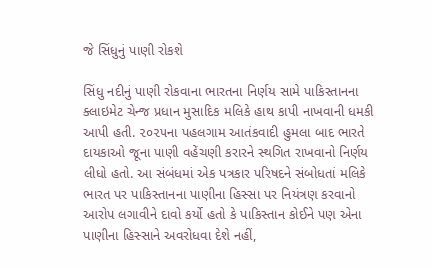જે સિંધુનું પાણી રોકશે

સિંધુ નદીનું પાણી રોકવાના ભારતના નિર્ણય સામે પાકિસ્તાનના ક્લાઇમેટ ચેન્જ પ્રધાન મુસાદિક મલિકે હાથ કાપી નાખવાની ધમકી આપી હતી. ૨૦૨૫ના પહલગામ આતંકવાદી હુમલા બાદ ભારતે દાયકાઓ જૂના પાણી વહેંચણી કરારને સ્થગિત રાખવાનો નિર્ણય લીધો હતો. આ સંબંધમાં એક પત્રકાર પરિષદને સંબોધતાં મલિકે ભારત પર પાકિસ્તાનના પાણીના હિસ્સા પર નિયંત્રણ કરવાનો આરોપ લગાવીને દાવો કર્યો હતો કે પાકિસ્તાન કોઈને પણ એના પાણીના હિસ્સાને અવરોધવા દેશે નહીં,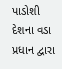પાડોશી દેશના વડા પ્રધાન દ્વારા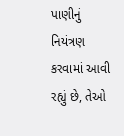પાણીનું નિયંત્રણ કરવામાં આવી રહ્યું છે, તેઓ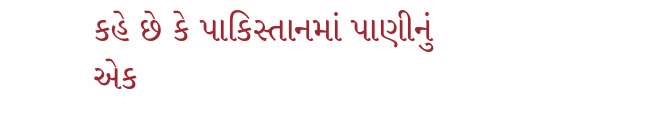કહે છે કે પાકિસ્તાનમાં પાણીનું એક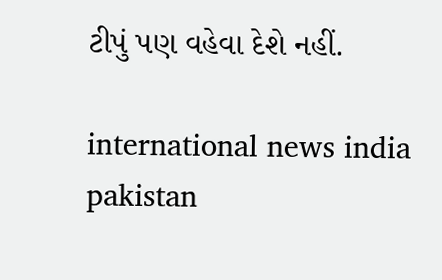ટીપું પણ વહેવા દેશે નહીં.

international news india pakistan